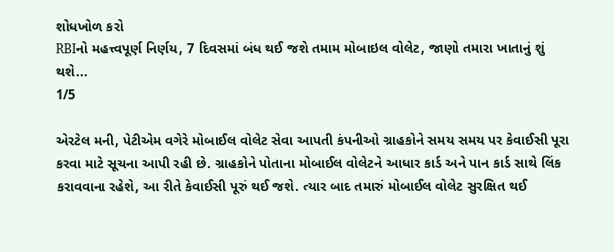શોધખોળ કરો
RBIનો મહત્ત્વપૂર્ણ નિર્ણય, 7 દિવસમાં બંધ થઈ જશે તમામ મોબાઇલ વોલેટ, જાણો તમારા ખાતાનું શું થશે...
1/5

એરટેલ મની, પેટીએમ વગેરે મોબાઈલ વોલેટ સેવા આપતી કંપનીઓ ગ્રાહકોને સમય સમય પર કેવાઈસી પૂરા કરવા માટે સૂચના આપી રહી છે. ગ્રાહકોને પોતાના મોબાઈલ વોલેટને આધાર કાર્ડ અને પાન કાર્ડ સાથે લિંક કરાવવાના રહેશે, આ રીતે કેવાઈસી પૂરું થઈ જશે. ત્યાર બાદ તમારું મોબાઈલ વોલેટ સુરક્ષિત થઈ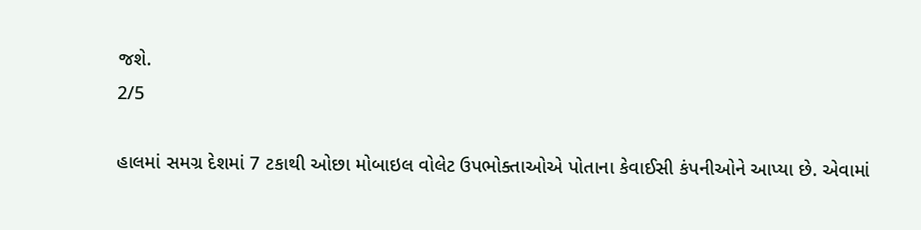જશે.
2/5

હાલમાં સમગ્ર દેશમાં 7 ટકાથી ઓછા મોબાઇલ વોલેટ ઉપભોક્તાઓએ પોતાના કેવાઈસી કંપનીઓને આપ્યા છે. એવામાં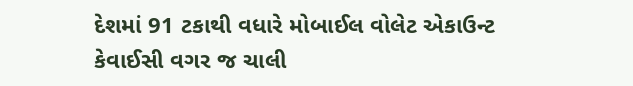દેશમાં 91 ટકાથી વધારે મોબાઈલ વોલેટ એકાઉન્ટ કેવાઈસી વગર જ ચાલી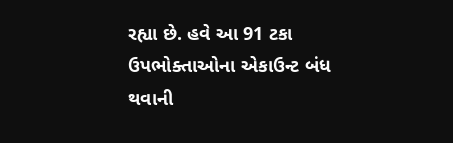રહ્યા છે. હવે આ 91 ટકા ઉપભોક્તાઓના એકાઉન્ટ બંધ થવાની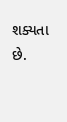શક્યતા છે.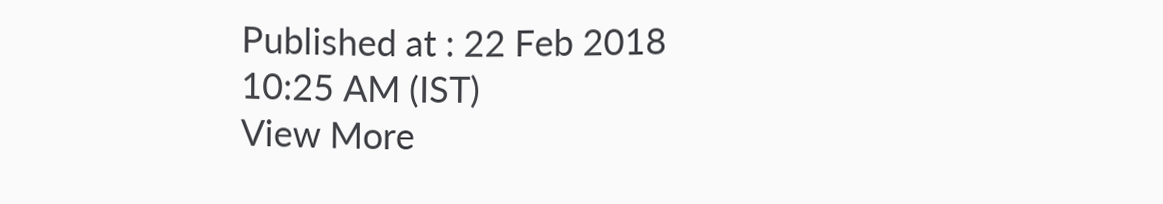Published at : 22 Feb 2018 10:25 AM (IST)
View More